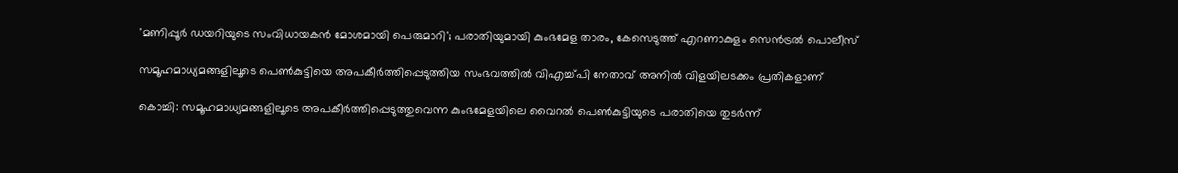'മണിപ്പൂർ ഡയറിയുടെ സംവിധായകൻ മോശമായി പെരുമാറി'; പരാതിയുമായി കുംഭമേള താരം, കേസെടുത്ത് എറണാകുളം സെൻട്രൽ പൊലീസ്

സമൂഹമാധ്യമങ്ങളിലൂടെ പെണ്‍കുട്ടിയെ അപകീര്‍ത്തിപ്പെടുത്തിയ സംഭവത്തില്‍ വിഎച്ച്പി നേതാവ് അനില്‍ വിളയിലടക്കം പ്രതികളാണ്

കൊച്ചി: സമൂഹമാധ്യമങ്ങളിലൂടെ അപകീര്‍ത്തിപ്പെടുത്തുവെന്ന കുംഭമേളയിലെ വൈറല്‍ പെണ്‍കുട്ടിയുടെ പരാതിയെ തുടര്‍ന്ന്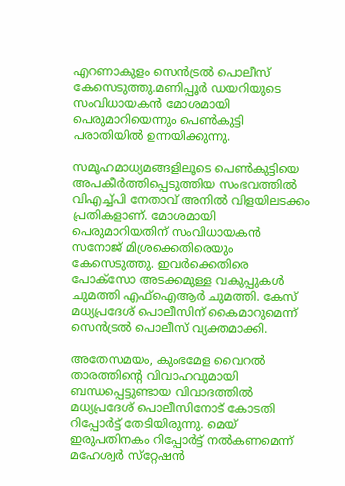എറണാകുളം സെന്‍ട്രല്‍ പൊലീസ് കേസെടുത്തു.മണിപ്പൂര്‍ ഡയറിയുടെ സംവിധായകന്‍ മോശമായി പെരുമാറിയെന്നും പെണ്‍കുട്ടി പരാതിയില്‍ ഉന്നയിക്കുന്നു.

സമൂഹമാധ്യമങ്ങളിലൂടെ പെണ്‍കുട്ടിയെ അപകീര്‍ത്തിപ്പെടുത്തിയ സംഭവത്തില്‍ വിഎച്ച്പി നേതാവ് അനില്‍ വിളയിലടക്കം പ്രതികളാണ്. മോശമായി പെരുമാറിയതിന് സംവിധായകന്‍ സനോജ് മിശ്രക്കെതിരെയും കേസെടുത്തു. ഇവര്‍ക്കെതിരെ പോക്‌സോ അടക്കമുള്ള വകുപ്പുകള്‍ ചുമത്തി എഫ്‌ഐആര്‍ ചുമത്തി. കേസ് മധ്യപ്രദേശ് പൊലീസിന് കൈമാറുമെന്ന് സെന്‍ട്രല്‍ പൊലീസ് വ്യക്തമാക്കി.

അതേസമയം, കുംഭമേള വൈറല്‍ താരത്തിന്റെ വിവാഹവുമായി ബന്ധപ്പെട്ടുണ്ടായ വിവാദത്തില്‍ മധ്യപ്രദേശ് പൊലീസിനോട് കോടതി റിപ്പോര്‍ട്ട് തേടിയിരുന്നു. മെയ് ഇരുപതിനകം റിപ്പോര്‍ട്ട് നല്‍കണമെന്ന് മഹേശ്വര്‍ സ്‌റ്റേഷന്‍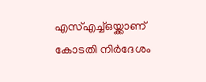എസ്എച്ച്ഒയ്ക്കാണ് കോടതി നിര്‍ദേശം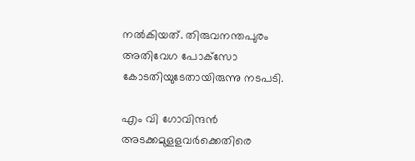നല്‍കിയത്. തിരുവനന്തപുരം അതിവേഗ പോക്‌സോ കോടതിയുടേതായിരുന്നു നടപടി.

എം വി ഗോവിന്ദന്‍ അടക്കമുളളവര്‍ക്കെതിരെ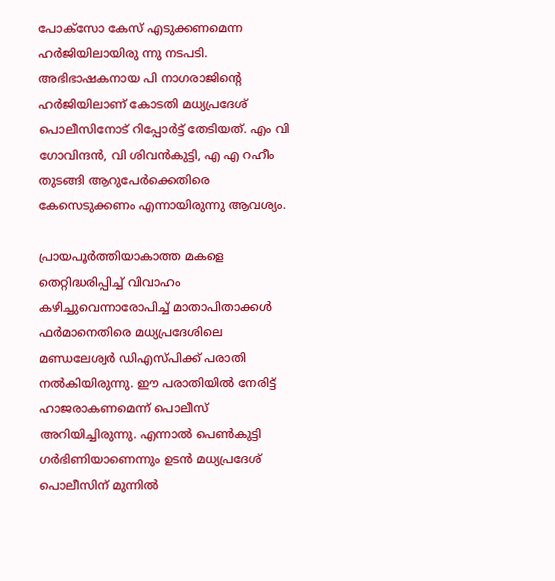പോക്‌സോ കേസ് എടുക്കണമെന്ന ഹര്‍ജിയിലായിരു ന്നു നടപടി. അഭിഭാഷകനായ പി നാഗരാജിന്റെ ഹര്‍ജിയിലാണ് കോടതി മധ്യപ്രദേശ് പൊലീസിനോട് റിപ്പോര്‍ട്ട് തേടിയത്. എം വി ഗോവിന്ദന്‍, വി ശിവന്‍കുട്ടി, എ എ റഹീം തുടങ്ങി ആറുപേര്‍ക്കെതിരെ കേസെടുക്കണം എന്നായിരുന്നു ആവശ്യം.

പ്രായപൂര്‍ത്തിയാകാത്ത മകളെ തെറ്റിദ്ധരിപ്പിച്ച് വിവാഹം കഴിച്ചുവെന്നാരോപിച്ച് മാതാപിതാക്കള്‍ ഫര്‍മാനെതിരെ മധ്യപ്രദേശിലെ മണ്ഡലേശ്വര്‍ ഡിഎസ്പിക്ക് പരാതി നല്‍കിയിരുന്നു. ഈ പരാതിയില്‍ നേരിട്ട് ഹാജരാകണമെന്ന് പൊലീസ് അറിയിച്ചിരുന്നു. എന്നാൽ പെണ്‍കുട്ടി ഗര്‍ഭിണിയാണെന്നും ഉടന്‍ മധ്യപ്രദേശ് പൊലീസിന് മുന്നില്‍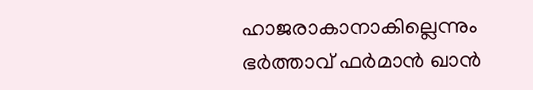ഹാജരാകാനാകില്ലെന്നും ഭര്‍ത്താവ് ഫര്‍മാന്‍ ഖാന്‍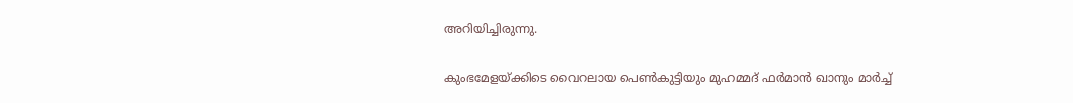അറിയിച്ചിരുന്നു.

കുംഭമേളയ്ക്കിടെ വൈറലായ പെണ്‍കുട്ടിയും മുഹമ്മദ് ഫര്‍മാന്‍ ഖാനും മാര്‍ച്ച്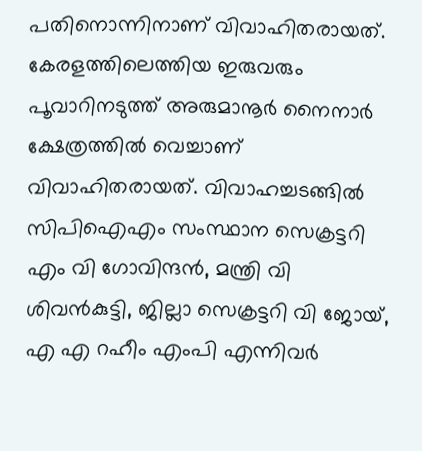പതിനൊന്നിനാണ് വിവാഹിതരായത്. കേരളത്തിലെത്തിയ ഇരുവരും പൂവാറിനടുത്ത് അരുമാനൂര്‍ നൈനാര്‍ ക്ഷേത്രത്തില്‍ വെച്ചാണ് വിവാഹിതരായത്. വിവാഹച്ചടങ്ങില്‍ സിപിഐഎം സംസ്ഥാന സെക്രട്ടറി എം വി ഗോവിന്ദന്‍, മന്ത്രി വി ശിവന്‍കുട്ടി, ജില്ലാ സെക്രട്ടറി വി ജോയ്, എ എ റഹീം എംപി എന്നിവര്‍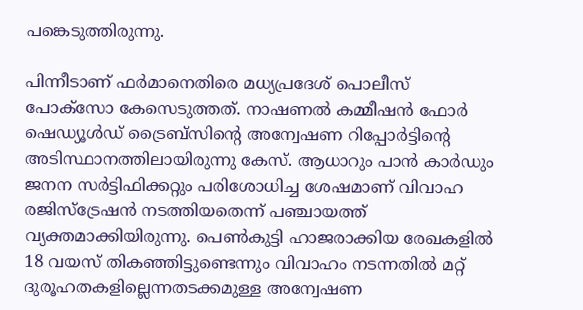പങ്കെടുത്തിരുന്നു.

പിന്നീടാണ് ഫര്‍മാനെതിരെ മധ്യപ്രദേശ് പൊലീസ് പോക്സോ കേസെടുത്തത്. നാഷണല്‍ കമ്മീഷന്‍ ഫോര്‍ ഷെഡ്യൂള്‍ഡ് ട്രൈബ്സിന്റെ അന്വേഷണ റിപ്പോര്‍ട്ടിന്റെ അടിസ്ഥാനത്തിലായിരുന്നു കേസ്. ആധാറും പാന്‍ കാര്‍ഡും ജനന സര്‍ട്ടിഫിക്കറ്റും പരിശോധിച്ച ശേഷമാണ് വിവാഹ രജിസ്ട്രേഷന്‍ നടത്തിയതെന്ന് പഞ്ചായത്ത് വ്യക്തമാക്കിയിരുന്നു. പെണ്‍കുട്ടി ഹാജരാക്കിയ രേഖകളില്‍ 18 വയസ് തികഞ്ഞിട്ടുണ്ടെന്നും വിവാഹം നടന്നതില്‍ മറ്റ് ദുരൂഹതകളില്ലെന്നതടക്കമുള്ള അന്വേഷണ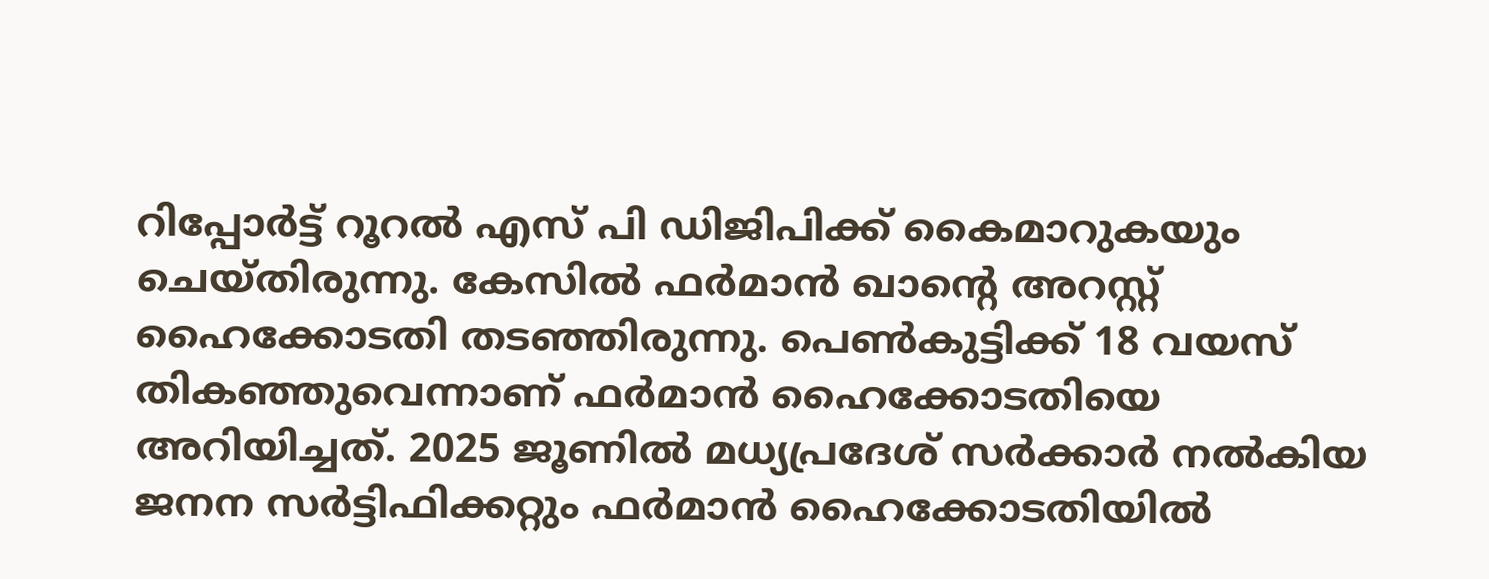റിപ്പോര്‍ട്ട് റൂറല്‍ എസ് പി ഡിജിപിക്ക് കൈമാറുകയും ചെയ്തിരുന്നു. കേസില്‍ ഫര്‍മാന്‍ ഖാന്റെ അറസ്റ്റ് ഹൈക്കോടതി തടഞ്ഞിരുന്നു. പെണ്‍കുട്ടിക്ക് 18 വയസ് തികഞ്ഞുവെന്നാണ് ഫര്‍മാന്‍ ഹൈക്കോടതിയെ അറിയിച്ചത്. 2025 ജൂണില്‍ മധ്യപ്രദേശ് സര്‍ക്കാര്‍ നല്‍കിയ ജനന സര്‍ട്ടിഫിക്കറ്റും ഫര്‍മാന്‍ ഹൈക്കോടതിയില്‍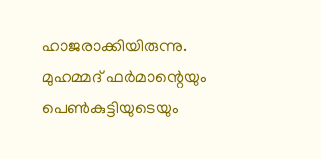ഹാജരാക്കിയിരുന്നു. മുഹമ്മദ് ഫര്‍മാന്റെയും പെണ്‍കുട്ടിയുടെയും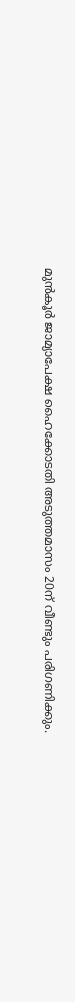മുന്‍കൂര്‍ ജാമ്യാപേക്ഷ ഹൈക്കോടതി അടുത്തമാസം 20ന് വീണ്ടും പരിഗണിക്കും.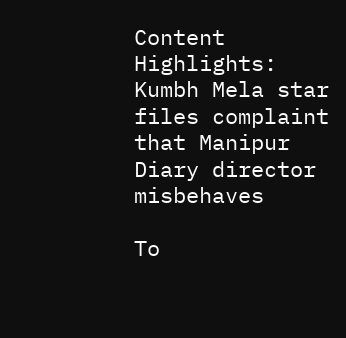Content Highlights: Kumbh Mela star files complaint that Manipur Diary director misbehaves

To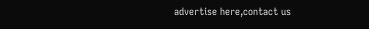advertise here,contact us